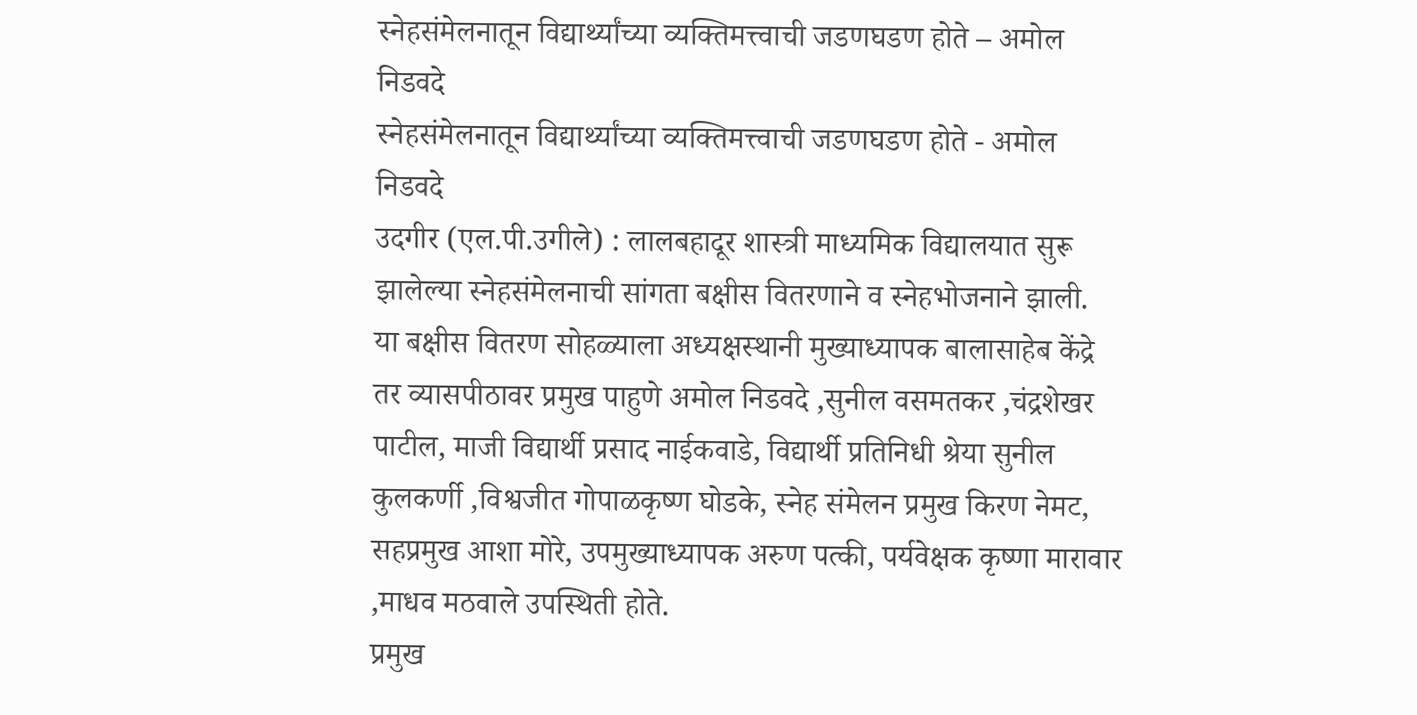स्नेहसंमेलनातून विद्यार्थ्यांच्या व्यक्तिमत्त्वाची जडणघडण होते – अमोल निडवदे
स्नेहसंमेलनातून विद्यार्थ्यांच्या व्यक्तिमत्त्वाची जडणघडण होते - अमोल निडवदे
उदगीर (एल.पी.उगीले) : लालबहादूर शास्त्री माध्यमिक विद्यालयात सुरू झालेल्या स्नेहसंमेलनाची सांगता बक्षीस वितरणाने व स्नेहभोजनाने झाली.
या बक्षीस वितरण सोहळ्याला अध्यक्षस्थानी मुख्याध्यापक बालासाहेब केंद्रे तर व्यासपीठावर प्रमुख पाहुणे अमोल निडवदे ,सुनील वसमतकर ,चंद्रशेखर पाटील, माजी विद्यार्थी प्रसाद नाईकवाडे, विद्यार्थी प्रतिनिधी श्रेया सुनील कुलकर्णी ,विश्वजीत गोपाळकृष्ण घोडके, स्नेह संमेलन प्रमुख किरण नेमट, सहप्रमुख आशा मोरे, उपमुख्याध्यापक अरुण पत्की, पर्यवेक्षक कृष्णा मारावार ,माधव मठवाले उपस्थिती होते.
प्रमुख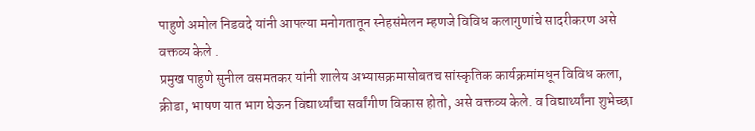पाहुणे अमोल निडवदे यांनी आपल्या मनोगतातून स्नेहसंमेलन म्हणजे विविध कलागुणांचे सादरीकरण असे वक्तव्य केले .
प्रमुख पाहुणे सुनील वसमतकर यांनी शालेय अभ्यासक्रमासोबतच सांस्कृतिक कार्यक्रमांमधून विविध कला, क्रीडा, भाषण यात भाग घेऊन विद्यार्थ्यांचा सर्वांगीण विकास होतो, असे वक्तव्य केले. व विद्यार्थ्यांना शुभेच्छा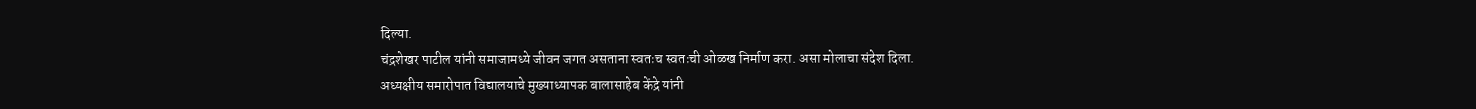दिल्या.
चंद्रशेखर पाटील यांनी समाजामध्ये जीवन जगत असताना स्वतःच स्वतःची ओळख निर्माण करा. असा मोलाचा संदेश दिला.
अध्यक्षीय समारोपात विद्यालयाचे मुख्याध्यापक बालासाहेब केंद्रे यांनी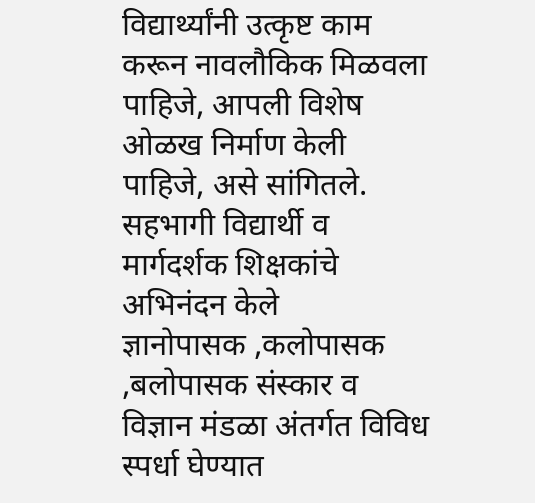विद्यार्थ्यांनी उत्कृष्ट काम करून नावलौकिक मिळवला पाहिजे, आपली विशेष ओळख निर्माण केली पाहिजे, असे सांगितले. सहभागी विद्यार्थी व मार्गदर्शक शिक्षकांचे अभिनंदन केले
ज्ञानोपासक ,कलोपासक ,बलोपासक संस्कार व विज्ञान मंडळा अंतर्गत विविध स्पर्धा घेण्यात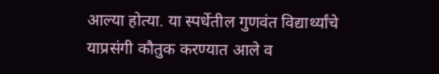आल्या होत्या. या स्पर्धेतील गुणवंत विद्यार्थ्यांचे याप्रसंगी कौतुक करण्यात आले व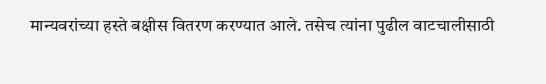मान्यवरांच्या हस्ते बक्षीस वितरण करण्यात आले. तसेच त्यांना पुढील वाटचालीसाठी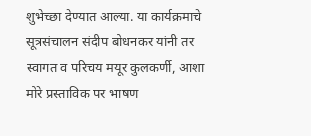शुभेच्छा देण्यात आल्या. या कार्यक्रमाचे सूत्रसंचालन संदीप बोधनकर यांनी तर स्वागत व परिचय मयूर कुलकर्णी, आशा मोरे प्रस्ताविक पर भाषण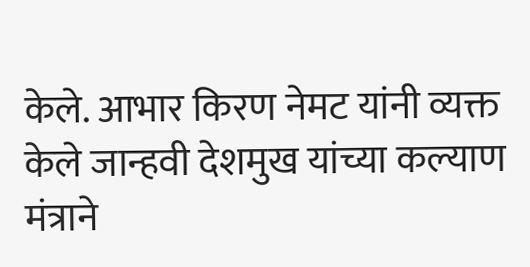केले. आभार किरण नेमट यांनी व्यक्त केले जान्हवी देशमुख यांच्या कल्याण मंत्राने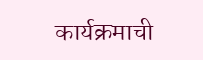कार्यक्रमाची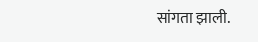सांगता झाली.